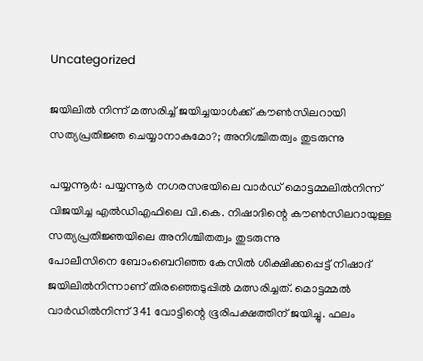Uncategorized

ജയിലിൽ നിന്ന് മത്സരിച്ച് ജയിച്ചയാൾക്ക് കൗൺസിലറായി സത്യപ്രതിജ്ഞ ചെയ്യാനാകുമോ?; അനിശ്ചിതത്വം തുടരുന്നു

പയ്യന്നൂർ: പയ്യന്നൂർ നഗരസഭയിലെ വാർഡ് മൊട്ടമ്മലിൽനിന്ന് വിജയിച്ച എൽഡിഎഫിലെ വി.കെ. നിഷാദിന്റെ കൗൺസിലറായുള്ള സത്യപ്രതിജ്ഞയിലെ അനിശ്ചിതത്വം തുടരുന്നു
പോലീസിനെ ബോംബെറിഞ്ഞ കേസിൽ ശിക്ഷിക്കപ്പെട്ട് നിഷാദ് ജയിലിൽനിന്നാണ് തിരഞ്ഞെടുപ്പിൽ മത്സരിച്ചത്. മൊട്ടമ്മൽ വാർഡിൽനിന്ന് 341 വോട്ടിന്റെ ഭൂരിപക്ഷത്തിന് ജയിച്ചു. ഫലം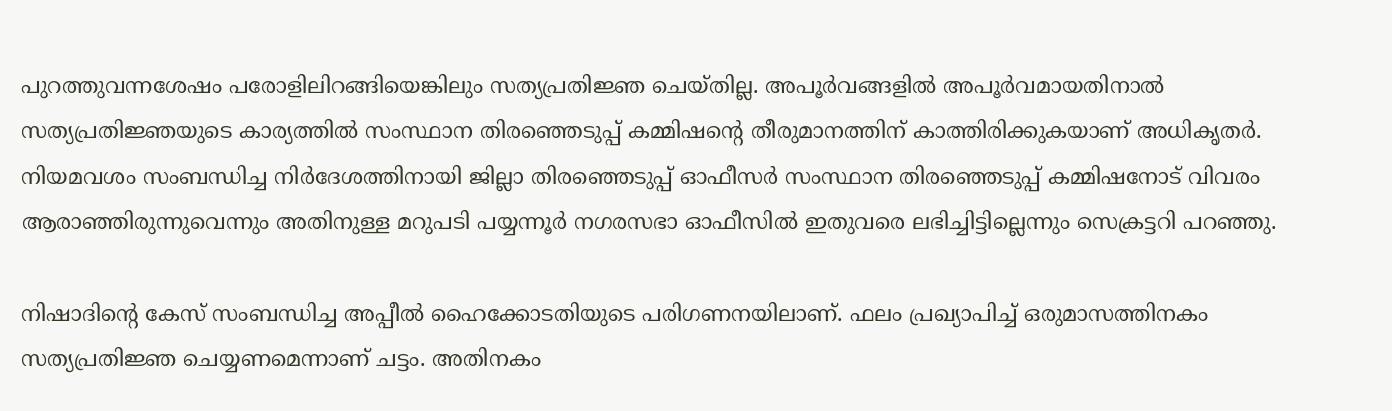പുറത്തുവന്നശേഷം പരോളിലിറങ്ങിയെങ്കിലും സത്യപ്രതിജ്ഞ ചെയ്‌തില്ല. അപൂർവങ്ങളിൽ അപൂർവമായതിനാൽ സത്യപ്രതിജ്ഞയുടെ കാര്യത്തിൽ സംസ്ഥാന തിരഞ്ഞെടുപ്പ് കമ്മിഷന്റെ തീരുമാനത്തിന് കാത്തിരിക്കുകയാണ് അധികൃതർ.
നിയമവശം സംബന്ധിച്ച നിർദേശത്തിനായി ജില്ലാ തിരഞ്ഞെടുപ്പ് ഓഫീസർ സംസ്ഥാന തിരഞ്ഞെടുപ്പ് കമ്മിഷനോട് വിവരം ആരാഞ്ഞിരുന്നുവെന്നും അതിനുള്ള മറുപടി പയ്യന്നൂർ നഗരസഭാ ഓഫീസിൽ ഇതുവരെ ലഭിച്ചിട്ടില്ലെന്നും സെക്രട്ടറി പറഞ്ഞു.

നിഷാദിന്റെ കേസ് സംബന്ധിച്ച അപ്പീൽ ഹൈക്കോടതിയുടെ പരിഗണനയിലാണ്. ഫലം പ്രഖ്യാപിച്ച് ഒരുമാസത്തിനകം സത്യപ്രതിജ്ഞ ചെയ്യണമെന്നാണ് ചട്ടം. അതിനകം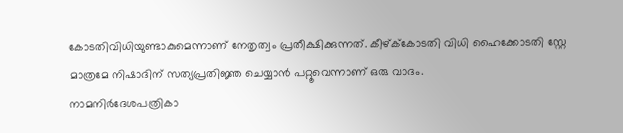കോടതിവിധിയുണ്ടാകുമെന്നാണ് നേതൃത്വം പ്രതീക്ഷിക്കുന്നത്. കീഴ്ക്‌കോടതി വിധി ഹൈക്കോടതി സ്റ്റേ മാത്രമേ നിഷാദിന് സത്യപ്രതിജ്ഞ ചെയ്യാൻ പറ്റൂവെന്നാണ് ഒരു വാദം.
നാമനിർദേശപത്രികാ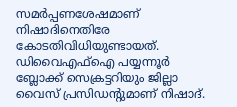സമർപ്പണശേഷമാണ് നിഷാദിനെതിരേ കോടതിവിധിയുണ്ടായത്. ഡിവൈഎഫ്ഐ പയ്യന്നൂർ ബ്ലോക്ക് സെക്രട്ടറിയും ജില്ലാ വൈസ് പ്രസിഡന്റുമാണ് നിഷാദ്.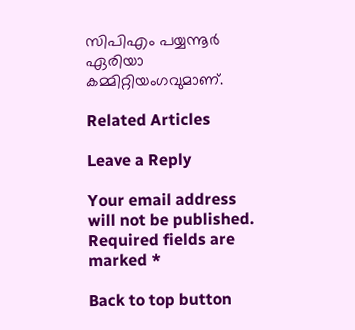സിപിഎം പയ്യന്നൂർ ഏരിയാ കമ്മിറ്റിയംഗവുമാണ്.

Related Articles

Leave a Reply

Your email address will not be published. Required fields are marked *

Back to top button